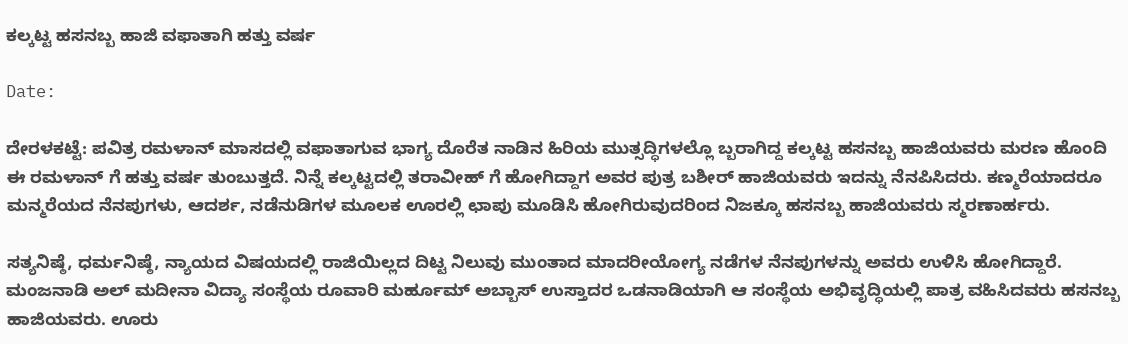ಕಲ್ಕಟ್ಟ ಹಸನಬ್ಬ ಹಾಜಿ ವಫಾತಾಗಿ ಹತ್ತು ವರ್ಷ

Date:

ದೇರಳಕಟ್ಟೆ: ಪವಿತ್ರ ರಮಳಾನ್ ಮಾಸದಲ್ಲಿ ವಫಾತಾಗುವ ಭಾಗ್ಯ ದೊರೆತ ನಾಡಿನ ಹಿರಿಯ ಮುತ್ಸದ್ಧಿಗಳಲ್ಲೊ ಬ್ಬರಾಗಿದ್ದ ಕಲ್ಕಟ್ಟ ಹಸನಬ್ಬ ಹಾಜಿಯವರು ಮರಣ ಹೊಂದಿ ಈ ರಮಳಾನ್ ಗೆ ಹತ್ತು ವರ್ಷ ತುಂಬುತ್ತದೆ. ನಿನ್ನೆ ಕಲ್ಕಟ್ಟದಲ್ಲಿ ತರಾವೀಹ್ ಗೆ ಹೋಗಿದ್ದಾಗ ಅವರ ಪುತ್ರ ಬಶೀರ್ ಹಾಜಿಯವರು ಇದನ್ನು ನೆನಪಿಸಿದರು. ಕಣ್ಮರೆಯಾದರೂ ಮನ್ಮರೆಯದ ನೆನಪುಗಳು, ಆದರ್ಶ, ನಡೆನುಡಿಗಳ ಮೂಲಕ ಊರಲ್ಲಿ ಛಾಪು ಮೂಡಿಸಿ ಹೋಗಿರುವುದರಿಂದ ನಿಜಕ್ಕೂ ಹಸನಬ್ಬ ಹಾಜಿಯವರು ಸ್ಮರಣಾರ್ಹರು.

ಸತ್ಯನಿಷ್ಠೆ, ಧರ್ಮನಿಷ್ಠೆ, ನ್ಯಾಯದ ವಿಷಯದಲ್ಲಿ ರಾಜಿಯಿಲ್ಲದ ದಿಟ್ಟ ನಿಲುವು ಮುಂತಾದ ಮಾದರೀಯೋಗ್ಯ ನಡೆಗಳ ನೆನಪುಗಳನ್ನು ಅವರು ಉಳಿಸಿ ಹೋಗಿದ್ದಾರೆ. ಮಂಜನಾಡಿ ಅಲ್ ಮದೀನಾ ವಿದ್ಯಾ ಸಂಸ್ಥೆಯ ರೂವಾರಿ ಮರ್ಹೂಮ್ ಅಬ್ಬಾಸ್ ಉಸ್ತಾದರ ಒಡನಾಡಿಯಾಗಿ ಆ ಸಂಸ್ಥೆಯ ಅಭಿವೃದ್ಧಿಯಲ್ಲಿ ಪಾತ್ರ ವಹಿಸಿದವರು ಹಸನಬ್ಬ ಹಾಜಿಯವರು. ಊರು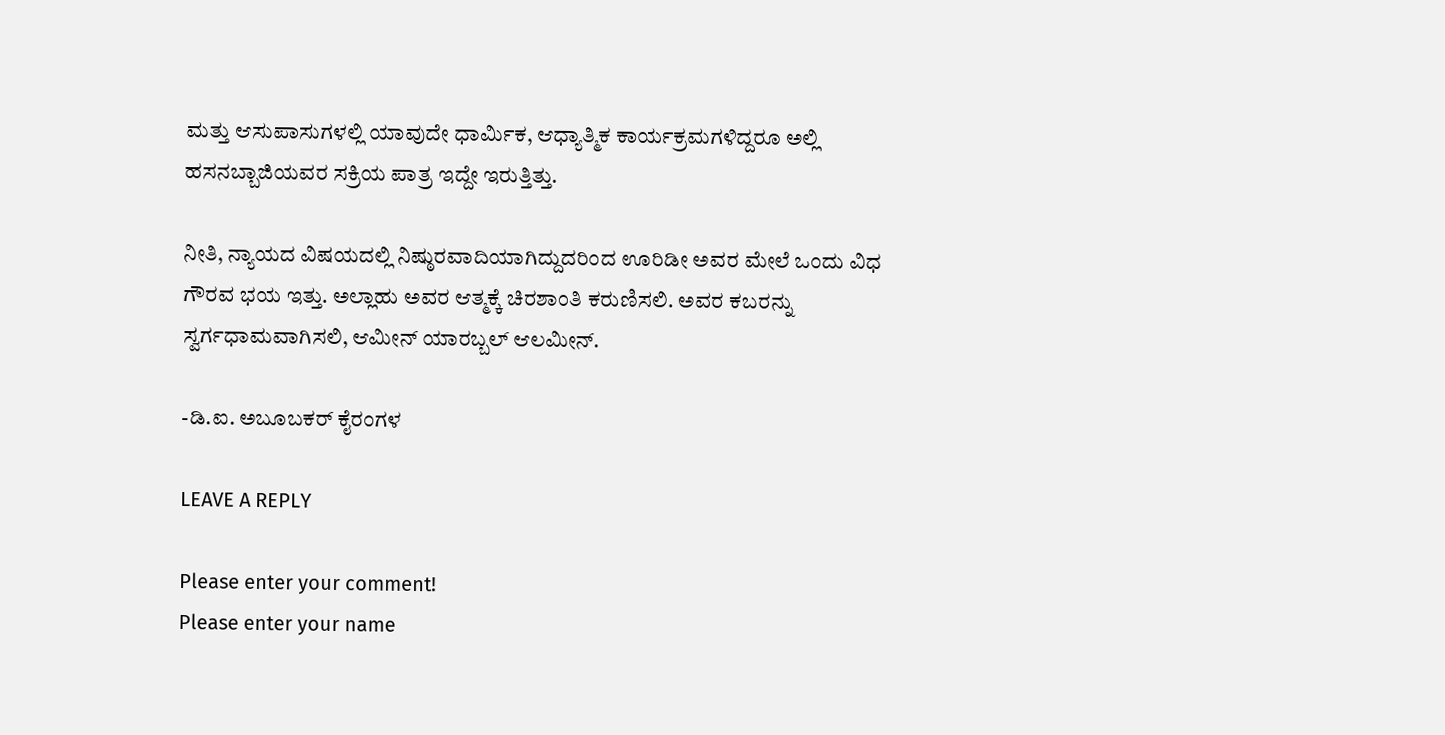ಮತ್ತು ಆಸುಪಾಸುಗಳಲ್ಲಿ ಯಾವುದೇ ಧಾರ್ಮಿಕ, ಆಧ್ಯಾತ್ಮಿಕ ಕಾರ್ಯಕ್ರಮಗಳಿದ್ದರೂ ಅಲ್ಲಿ ಹಸನಬ್ಬಾಜಿಯವರ ಸಕ್ರಿಯ ಪಾತ್ರ ಇದ್ದೇ ಇರುತ್ತಿತ್ತು.

ನೀತಿ, ನ್ಯಾಯದ ವಿಷಯದಲ್ಲಿ ನಿಷ್ಠುರವಾದಿಯಾಗಿದ್ದುದರಿಂದ ಊರಿಡೀ ಅವರ ಮೇಲೆ ಒಂದು ವಿಧ ಗೌರವ ಭಯ ಇತ್ತು. ಅಲ್ಲಾಹು ಅವರ ಆತ್ಮಕ್ಕೆ ಚಿರಶಾಂತಿ ಕರುಣಿಸಲಿ. ಅವರ ಕಬರನ್ನು ಸ್ವರ್ಗಧಾಮವಾಗಿಸಲಿ, ಆಮೀನ್ ಯಾರಬ್ಬಲ್ ಆಲಮೀನ್.

-ಡಿ.ಐ. ಅಬೂಬಕರ್ ಕೈರಂಗಳ

LEAVE A REPLY

Please enter your comment!
Please enter your name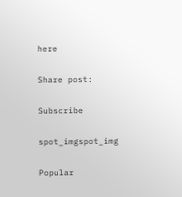here

Share post:

Subscribe

spot_imgspot_img

Popular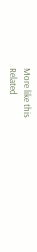More like this
Related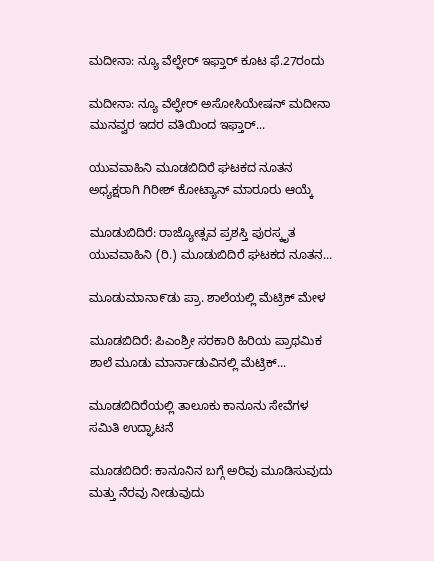ಮದೀನಾ: ನ್ಯೂ ವೆಲ್ಫೇರ್ ಇಫ್ತಾರ್ ಕೂಟ ಫೆ.27ರಂದು

ಮದೀನಾ: ನ್ಯೂ ವೆಲ್ಫೇರ್ ಅಸೋಸಿಯೇಷನ್ ಮದೀನಾ ಮುನವ್ವರ ಇದರ ವತಿಯಿಂದ ಇಫ್ತಾರ್...

ಯುವವಾಹಿನಿ ಮೂಡಬಿದಿರೆ ಘಟಕದ ನೂತನ ಅಧ್ಯಕ್ಷರಾಗಿ ಗಿರೀಶ್ ಕೋಟ್ಯಾನ್ ಮಾರೂರು ಆಯ್ಕೆ

ಮೂಡುಬಿದಿರೆ: ರಾಜ್ಯೋತ್ಸವ ಪ್ರಶಸ್ತಿ ಪುರಸ್ಕೃತ ಯುವವಾಹಿನಿ (ರಿ.) ಮೂಡುಬಿದಿರೆ ಘಟಕದ ನೂತನ...

ಮೂಡುಮಾನಾ೯ಡು ಪ್ರಾ. ಶಾಲೆಯಲ್ಲಿ ಮೆಟ್ರಿಕ್ ಮೇಳ

ಮೂಡಬಿದಿರೆ: ಪಿಎಂಶ್ರೀ ಸರಕಾರಿ ಹಿರಿಯ ಪ್ರಾಥಮಿಕ ಶಾಲೆ ಮೂಡು ಮಾರ್ನಾಡುವಿನಲ್ಲಿ ಮೆಟ್ರಿಕ್...

ಮೂಡಬಿದಿರೆಯಲ್ಲಿ ತಾಲೂಕು ಕಾನೂನು ಸೇವೆಗಳ ಸಮಿತಿ ಉದ್ಘಾಟನೆ

ಮೂಡಬಿದಿರೆ: ಕಾನೂನಿನ ಬಗ್ಗೆ ಅರಿವು ಮೂಡಿಸುವುದು ಮತ್ತು ನೆರವು ನೀಡುವುದು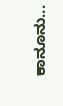ಕಾನೂನು...